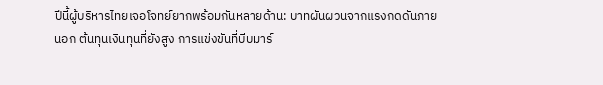ปีนี้ผู้บริหารไทยเจอโจทย์ยากพร้อมกันหลายด้าน: บาทผันผวนจากแรงกดดันภายนอก ต้นทุนเงินทุนที่ยังสูง การแข่งขันที่บีบมาร์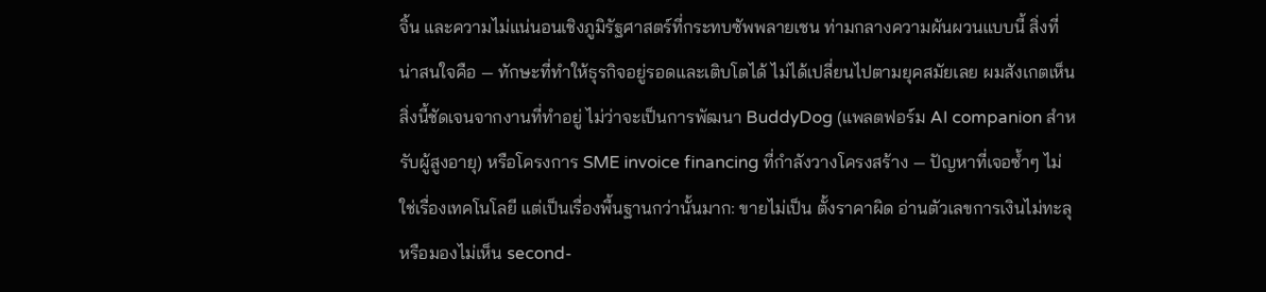จิ้น และความไม่แน่นอนเชิงภูมิรัฐศาสตร์ที่กระทบซัพพลายเชน ท่ามกลางความผันผวนแบบนี้ สิ่งที่น่าสนใจคือ — ทักษะที่ทำให้ธุรกิจอยู่รอดและเติบโตได้ ไม่ได้เปลี่ยนไปตามยุคสมัยเลย ผมสังเกตเห็นสิ่งนี้ชัดเจนจากงานที่ทำอยู่ ไม่ว่าจะเป็นการพัฒนา BuddyDog (แพลตฟอร์ม AI companion สำหรับผู้สูงอายุ) หรือโครงการ SME invoice financing ที่กำลังวางโครงสร้าง — ปัญหาที่เจอซ้ำๆ ไม่ใช่เรื่องเทคโนโลยี แต่เป็นเรื่องพื้นฐานกว่านั้นมาก: ขายไม่เป็น ตั้งราคาผิด อ่านตัวเลขการเงินไม่ทะลุ หรือมองไม่เห็น second-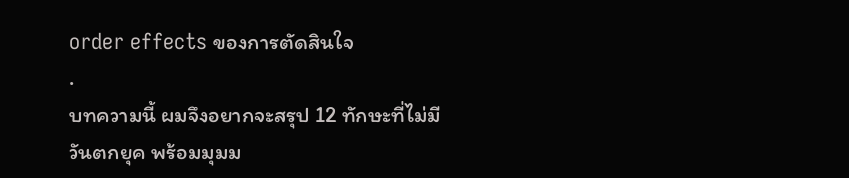order effects ของการตัดสินใจ
.
บทความนี้ ผมจึงอยากจะสรุป 12 ทักษะที่ไม่มีวันตกยุค พร้อมมุมม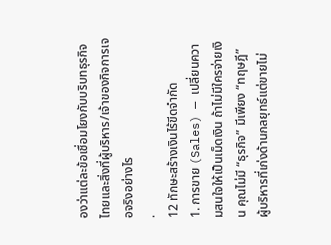องว่าแต่ละข้อเชื่อมโยงกับบริบทธุรกิจไทยและสิ่งที่ผู้บริหาร/เจ้าของกิจการเจอจริงอย่างไร
.
12 ทักษะสร้างเงินไร้ขีดจำกัด
1. การขาย (Sales) — เปลี่ยนความสนใจให้เป็นเม็ดเงิน ถ้าไม่มีใครจ่ายเงิน คุณไม่มี “ธุรกิจ” มีเพียง “ทฤษฎี” ผู้บริหารที่เก่งด้านกลยุทธ์แต่ขายไม่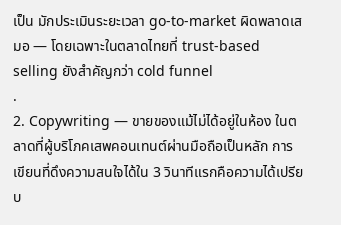เป็น มักประเมินระยะเวลา go-to-market ผิดพลาดเสมอ — โดยเฉพาะในตลาดไทยที่ trust-based selling ยังสำคัญกว่า cold funnel
.
2. Copywriting — ขายของแม้ไม่ได้อยู่ในห้อง ในตลาดที่ผู้บริโภคเสพคอนเทนต์ผ่านมือถือเป็นหลัก การเขียนที่ดึงความสนใจได้ใน 3 วินาทีแรกคือความได้เปรียบ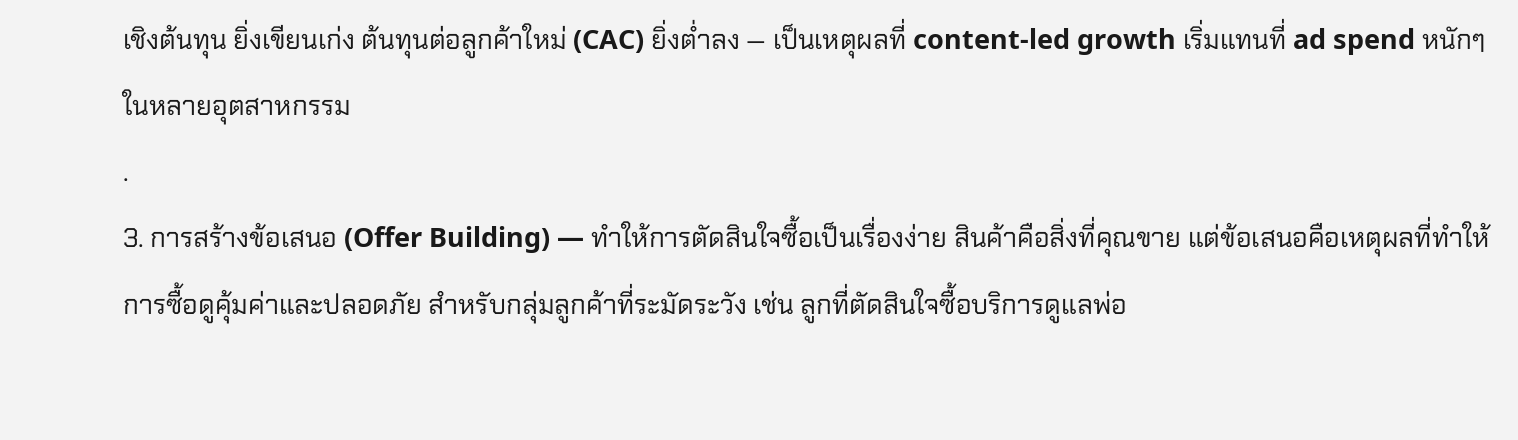เชิงต้นทุน ยิ่งเขียนเก่ง ต้นทุนต่อลูกค้าใหม่ (CAC) ยิ่งต่ำลง — เป็นเหตุผลที่ content-led growth เริ่มแทนที่ ad spend หนักๆ ในหลายอุตสาหกรรม
.
3. การสร้างข้อเสนอ (Offer Building) — ทำให้การตัดสินใจซื้อเป็นเรื่องง่าย สินค้าคือสิ่งที่คุณขาย แต่ข้อเสนอคือเหตุผลที่ทำให้การซื้อดูคุ้มค่าและปลอดภัย สำหรับกลุ่มลูกค้าที่ระมัดระวัง เช่น ลูกที่ตัดสินใจซื้อบริการดูแลพ่อ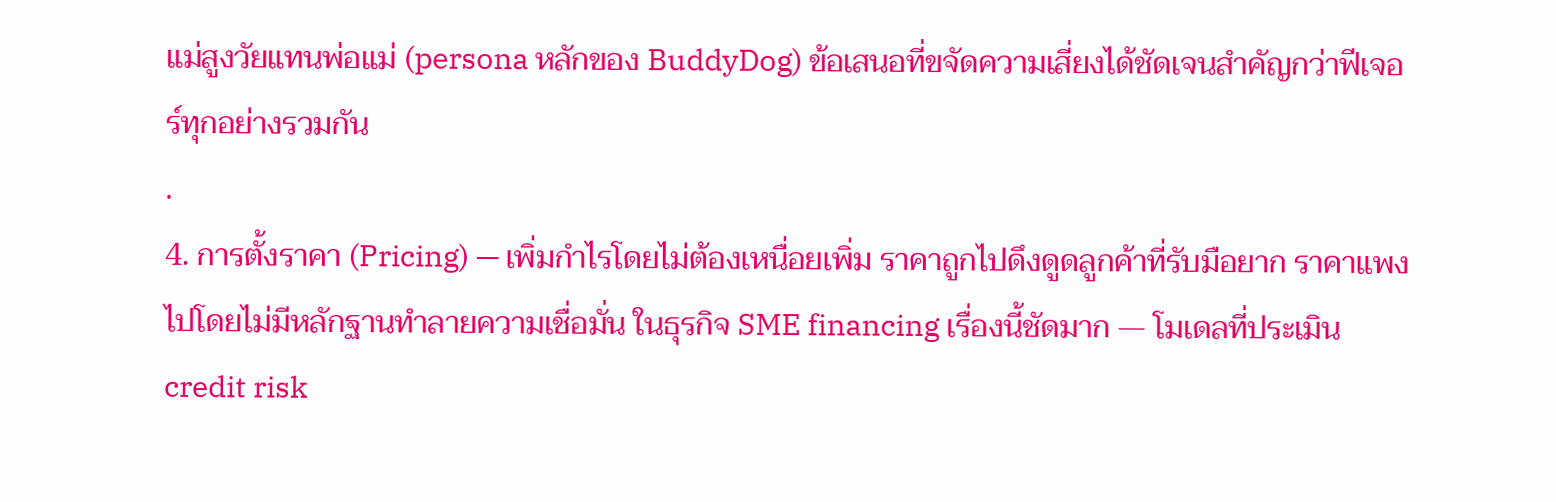แม่สูงวัยแทนพ่อแม่ (persona หลักของ BuddyDog) ข้อเสนอที่ขจัดความเสี่ยงได้ชัดเจนสำคัญกว่าฟีเจอร์ทุกอย่างรวมกัน
.
4. การตั้งราคา (Pricing) — เพิ่มกำไรโดยไม่ต้องเหนื่อยเพิ่ม ราคาถูกไปดึงดูดลูกค้าที่รับมือยาก ราคาแพงไปโดยไม่มีหลักฐานทำลายความเชื่อมั่น ในธุรกิจ SME financing เรื่องนี้ชัดมาก — โมเดลที่ประเมิน credit risk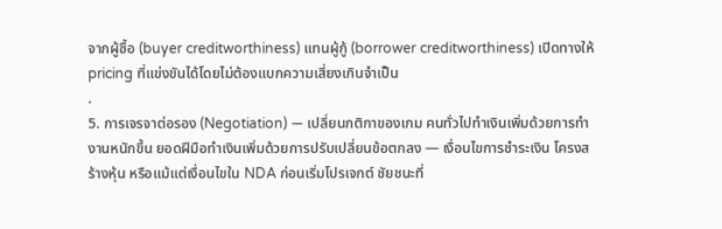จากผู้ซื้อ (buyer creditworthiness) แทนผู้กู้ (borrower creditworthiness) เปิดทางให้ pricing ที่แข่งขันได้โดยไม่ต้องแบกความเสี่ยงเกินจำเป็น
.
5. การเจรจาต่อรอง (Negotiation) — เปลี่ยนกติกาของเกม คนทั่วไปทำเงินเพิ่มด้วยการทำงานหนักขึ้น ยอดฝีมือทำเงินเพิ่มด้วยการปรับเปลี่ยนข้อตกลง — เงื่อนไขการชำระเงิน โครงสร้างหุ้น หรือแม้แต่เงื่อนไขใน NDA ก่อนเริ่มโปรเจกต์ ชัยชนะที่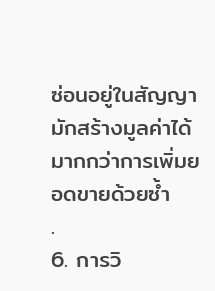ซ่อนอยู่ในสัญญามักสร้างมูลค่าได้มากกว่าการเพิ่มยอดขายด้วยซ้ำ
.
6. การวิ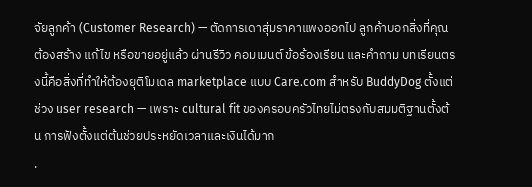จัยลูกค้า (Customer Research) — ตัดการเดาสุ่มราคาแพงออกไป ลูกค้าบอกสิ่งที่คุณต้องสร้าง แก้ไข หรือขายอยู่แล้ว ผ่านรีวิว คอมเมนต์ ข้อร้องเรียน และคำถาม บทเรียนตรงนี้คือสิ่งที่ทำให้ต้องยุติโมเดล marketplace แบบ Care.com สำหรับ BuddyDog ตั้งแต่ช่วง user research — เพราะ cultural fit ของครอบครัวไทยไม่ตรงกับสมมติฐานตั้งต้น การฟังตั้งแต่ต้นช่วยประหยัดเวลาและเงินได้มาก
.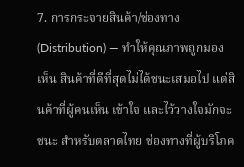7. การกระจายสินค้า/ช่องทาง (Distribution) — ทำให้คุณภาพถูกมองเห็น สินค้าที่ดีที่สุดไม่ได้ชนะเสมอไป แต่สินค้าที่ผู้คนเห็น เข้าใจ และไว้วางใจมักจะชนะ สำหรับตลาดไทย ช่องทางที่ผู้บริโภค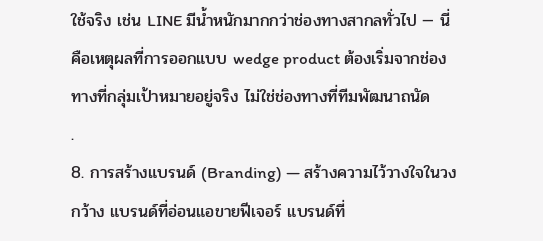ใช้จริง เช่น LINE มีน้ำหนักมากกว่าช่องทางสากลทั่วไป — นี่คือเหตุผลที่การออกแบบ wedge product ต้องเริ่มจากช่องทางที่กลุ่มเป้าหมายอยู่จริง ไม่ใช่ช่องทางที่ทีมพัฒนาถนัด
.
8. การสร้างแบรนด์ (Branding) — สร้างความไว้วางใจในวงกว้าง แบรนด์ที่อ่อนแอขายฟีเจอร์ แบรนด์ที่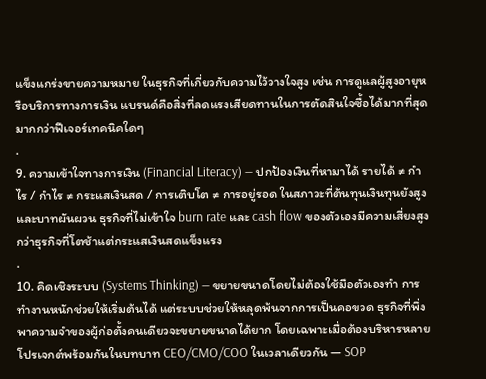แข็งแกร่งขายความหมาย ในธุรกิจที่เกี่ยวกับความไว้วางใจสูง เช่น การดูแลผู้สูงอายุหรือบริการทางการเงิน แบรนด์คือสิ่งที่ลดแรงเสียดทานในการตัดสินใจซื้อได้มากที่สุด มากกว่าฟีเจอร์เทคนิคใดๆ
.
9. ความเข้าใจทางการเงิน (Financial Literacy) — ปกป้องเงินที่หามาได้ รายได้ ≠ กำไร / กำไร ≠ กระแสเงินสด / การเติบโต ≠ การอยู่รอด ในสภาวะที่ต้นทุนเงินทุนยังสูงและบาทผันผวน ธุรกิจที่ไม่เข้าใจ burn rate และ cash flow ของตัวเองมีความเสี่ยงสูงกว่าธุรกิจที่โตช้าแต่กระแสเงินสดแข็งแรง
.
10. คิดเชิงระบบ (Systems Thinking) — ขยายขนาดโดยไม่ต้องใช้มือตัวเองทำ การทำงานหนักช่วยให้เริ่มต้นได้ แต่ระบบช่วยให้หลุดพ้นจากการเป็นคอขวด ธุรกิจที่พึ่งพาความจำของผู้ก่อตั้งคนเดียวจะขยายขนาดได้ยาก โดยเฉพาะเมื่อต้องบริหารหลายโปรเจกต์พร้อมกันในบทบาท CEO/CMO/COO ในเวลาเดียวกัน — SOP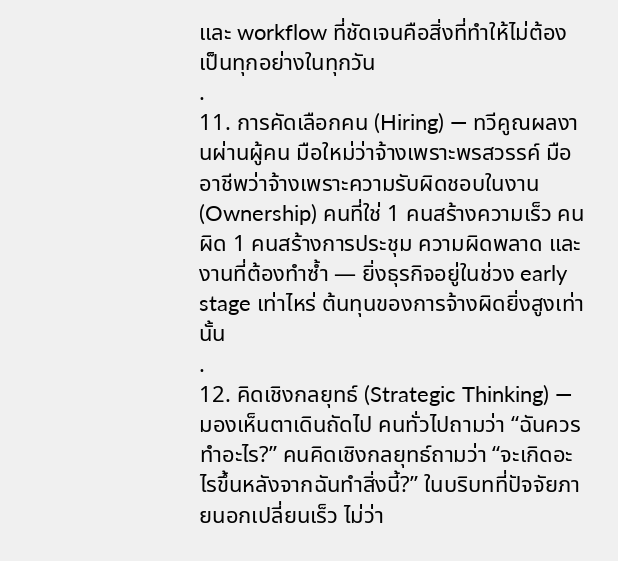และ workflow ที่ชัดเจนคือสิ่งที่ทำให้ไม่ต้องเป็นทุกอย่างในทุกวัน
.
11. การคัดเลือกคน (Hiring) — ทวีคูณผลงานผ่านผู้คน มือใหม่ว่าจ้างเพราะพรสวรรค์ มืออาชีพว่าจ้างเพราะความรับผิดชอบในงาน (Ownership) คนที่ใช่ 1 คนสร้างความเร็ว คนผิด 1 คนสร้างการประชุม ความผิดพลาด และงานที่ต้องทำซ้ำ — ยิ่งธุรกิจอยู่ในช่วง early stage เท่าไหร่ ต้นทุนของการจ้างผิดยิ่งสูงเท่านั้น
.
12. คิดเชิงกลยุทธ์ (Strategic Thinking) — มองเห็นตาเดินถัดไป คนทั่วไปถามว่า “ฉันควรทำอะไร?” คนคิดเชิงกลยุทธ์ถามว่า “จะเกิดอะไรขึ้นหลังจากฉันทำสิ่งนี้?” ในบริบทที่ปัจจัยภายนอกเปลี่ยนเร็ว ไม่ว่า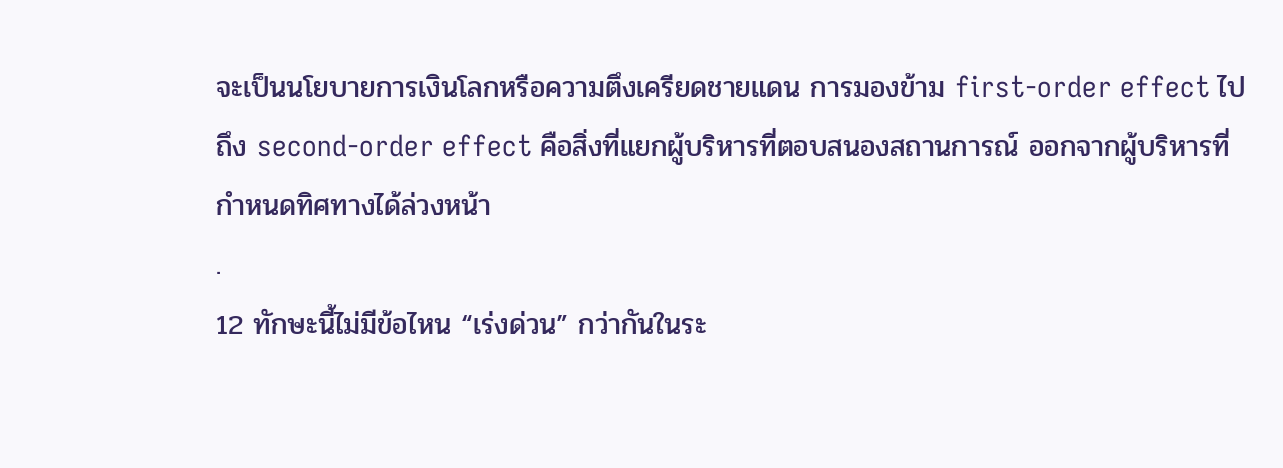จะเป็นนโยบายการเงินโลกหรือความตึงเครียดชายแดน การมองข้าม first-order effect ไปถึง second-order effect คือสิ่งที่แยกผู้บริหารที่ตอบสนองสถานการณ์ ออกจากผู้บริหารที่กำหนดทิศทางได้ล่วงหน้า
.
12 ทักษะนี้ไม่มีข้อไหน “เร่งด่วน” กว่ากันในระ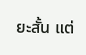ยะสั้น แต่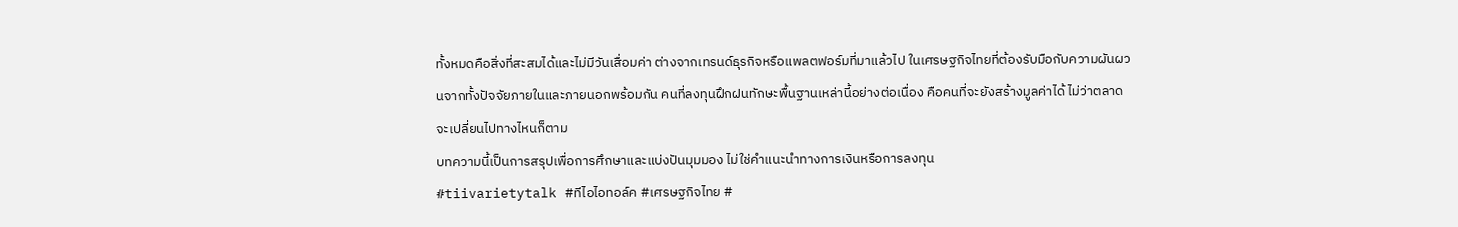ทั้งหมดคือสิ่งที่สะสมได้และไม่มีวันเสื่อมค่า ต่างจากเทรนด์ธุรกิจหรือแพลตฟอร์มที่มาแล้วไป ในเศรษฐกิจไทยที่ต้องรับมือกับความผันผวนจากทั้งปัจจัยภายในและภายนอกพร้อมกัน คนที่ลงทุนฝึกฝนทักษะพื้นฐานเหล่านี้อย่างต่อเนื่อง คือคนที่จะยังสร้างมูลค่าได้ ไม่ว่าตลาดจะเปลี่ยนไปทางไหนก็ตาม
บทความนี้เป็นการสรุปเพื่อการศึกษาและแบ่งปันมุมมอง ไม่ใช่คำแนะนำทางการเงินหรือการลงทุน
#tiivarietytalk #ทีไอไอทอล์ค #เศรษฐกิจไทย #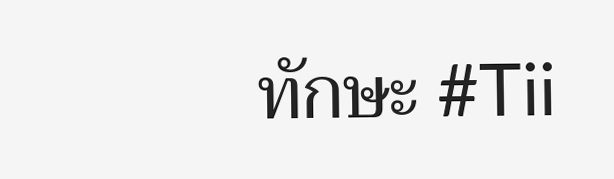ทักษะ #Tii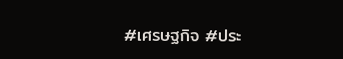#เศรษฐกิจ #ประ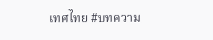เทศไทย #บทความ